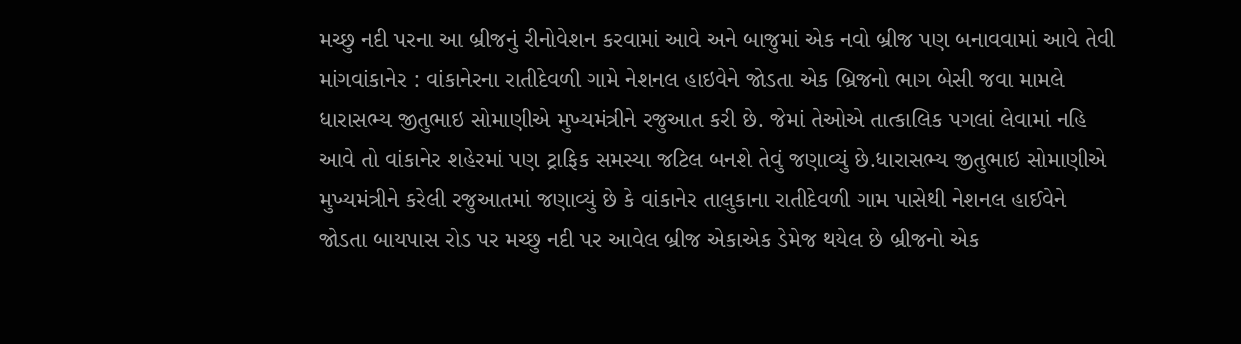મચ્છુ નદી પરના આ બ્રીજનું રીનોવેશન કરવામાં આવે અને બાજુમાં એક નવો બ્રીજ પણ બનાવવામાં આવે તેવી માંગવાંકાનેર : વાંકાનેરના રાતીદેવળી ગામે નેશનલ હાઇવેને જોડતા એક બ્રિજનો ભાગ બેસી જવા મામલે ધારાસભ્ય જીતુભાઇ સોમાણીએ મુખ્યમંત્રીને રજુઆત કરી છે. જેમાં તેઓએ તાત્કાલિક પગલાં લેવામાં નહિ આવે તો વાંકાનેર શહેરમાં પણ ટ્રાફિક સમસ્યા જટિલ બનશે તેવું જણાવ્યું છે.ધારાસભ્ય જીતુભાઇ સોમાણીએ મુખ્યમંત્રીને કરેલી રજુઆતમાં જણાવ્યું છે કે વાંકાનેર તાલુકાના રાતીદેવળી ગામ પાસેથી નેશનલ હાઈવેને જોડતા બાયપાસ રોડ પર મચ્છુ નદી પર આવેલ બ્રીજ એકાએક ડેમેજ થયેલ છે બ્રીજનો એક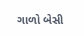ગાળો બેસી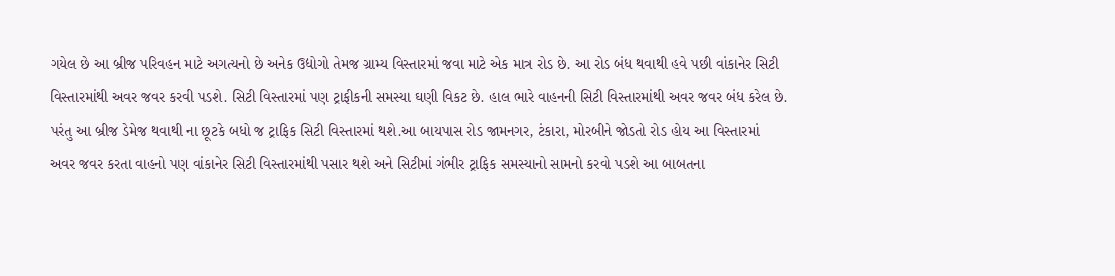ગયેલ છે આ બ્રીજ પરિવહન માટે અગત્યનો છે અનેક ઉદ્યોગો તેમજ ગ્રામ્ય વિસ્તારમાં જવા માટે એક માત્ર રોડ છે. આ રોડ બંધ થવાથી હવે પછી વાંકાનેર સિટી વિસ્તારમાંથી અવર જવર કરવી પડશે. સિટી વિસ્તારમાં પણ ટ્રાફીકની સમસ્યા ઘણી વિકટ છે. હાલ ભારે વાહનની સિટી વિસ્તારમાંથી અવર જવર બંધ કરેલ છે. પરંતુ આ બ્રીજ ડેમેજ થવાથી ના છૂટકે બધો જ ટ્રાફિક સિટી વિસ્તારમાં થશે.આ બાયપાસ રોડ જામનગર, ટંકારા, મોરબીને જોડતો રોડ હોય આ વિસ્તારમાં અવર જવર કરતા વાહનો પણ વાંકાનેર સિટી વિસ્તારમાંથી પસાર થશે અને સિટીમાં ગંભીર ટ્રાફિક સમસ્યાનો સામનો કરવો પડશે આ બાબતના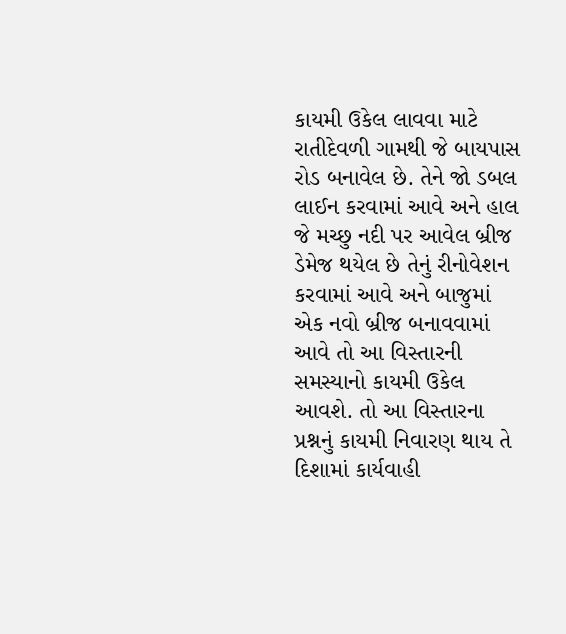કાયમી ઉકેલ લાવવા માટે રાતીદેવળી ગામથી જે બાયપાસ રોડ બનાવેલ છે. તેને જો ડબલ લાઈન કરવામાં આવે અને હાલ જે મચ્છુ નદી પર આવેલ બ્રીજ ડેમેજ થયેલ છે તેનું રીનોવેશન કરવામાં આવે અને બાજુમાં એક નવો બ્રીજ બનાવવામાં આવે તો આ વિસ્તારની સમસ્યાનો કાયમી ઉકેલ આવશે. તો આ વિસ્તારના પ્રશ્નનું કાયમી નિવારણ થાય તે દિશામાં કાર્યવાહી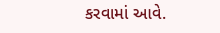કરવામાં આવે.